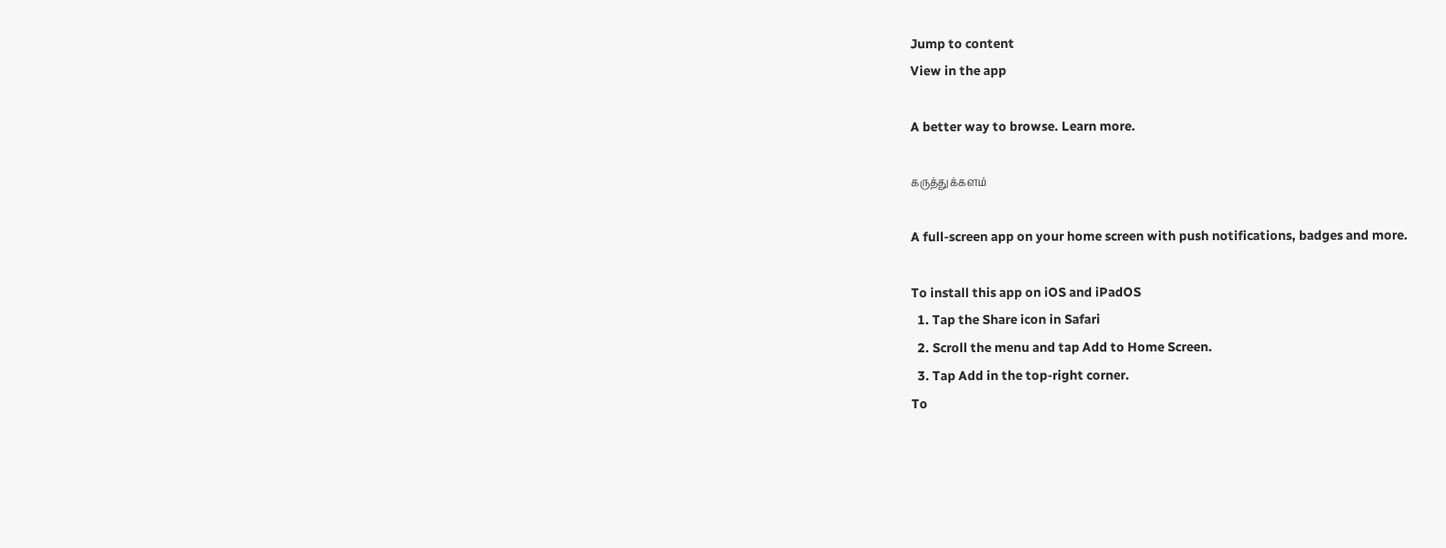Jump to content
View in the app

A better way to browse. Learn more.

கருத்துக்களம்

A full-screen app on your home screen with push notifications, badges and more.

To install this app on iOS and iPadOS
  1. Tap the Share icon in Safari
  2. Scroll the menu and tap Add to Home Screen.
  3. Tap Add in the top-right corner.
To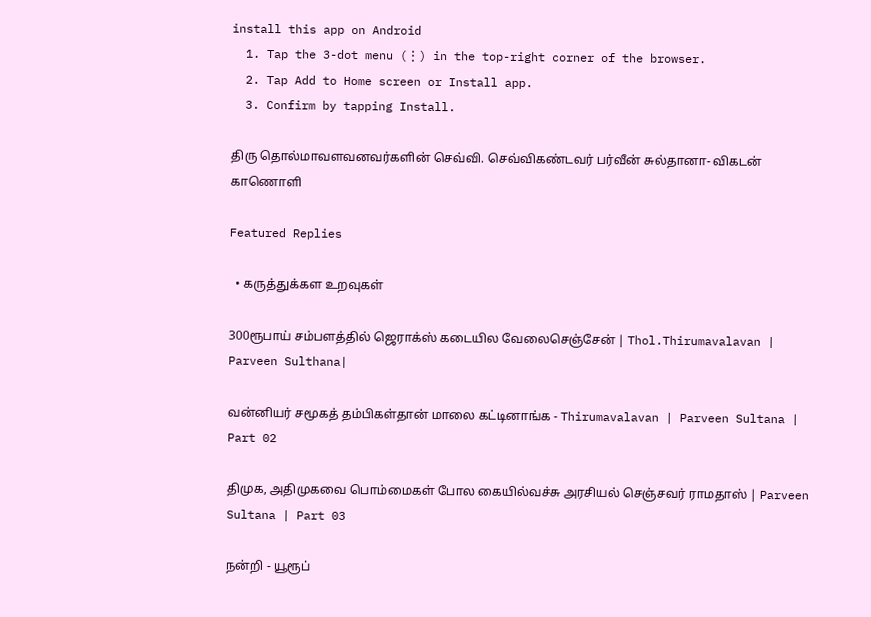install this app on Android
  1. Tap the 3-dot menu (⋮) in the top-right corner of the browser.
  2. Tap Add to Home screen or Install app.
  3. Confirm by tapping Install.

திரு தொல்மாவளவனவர்களின் செவ்வி. செவ்விகண்டவர் பர்வீன் சுல்தானா- விகடன் காணொளி

Featured Replies

  • கருத்துக்கள உறவுகள்

300ரூபாய் சம்பளத்தில் ஜெராக்ஸ் கடையில வேலைசெஞ்சேன் | Thol.Thirumavalavan | Parveen Sulthana|

வன்னியர் சமூகத் தம்பிகள்தான் மாலை கட்டினாங்க - Thirumavalavan | Parveen Sultana | Part 02

திமுக, அதிமுகவை பொம்மைகள் போல கையில்வச்சு அரசியல் செஞ்சவர் ராமதாஸ் | Parveen Sultana | Part 03

நன்றி - யூரூப்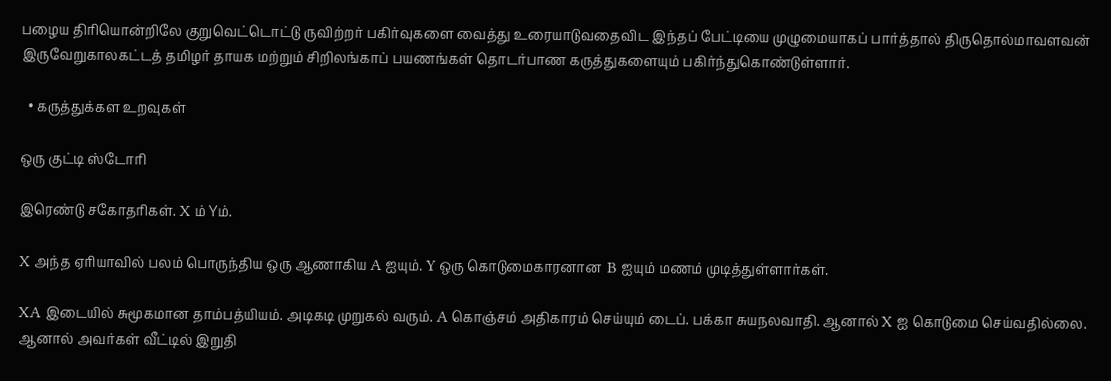பழைய திரியொன்றிலே குறுவெட்டொட்டு ருவிற்றர் பகிர்வுகளை வைத்து உரையாடுவதைவிட இந்தப் பேட்டியை முழுமையாகப் பார்த்தால் திருதொல்மாவளவன் இருவேறுகாலகட்டத் தமிழர் தாயக மற்றும் சிறிலங்காப் பயணங்கள் தொடர்பாண கருத்துகளையும் பகிர்ந்துகொண்டுள்ளார்.

  • கருத்துக்கள உறவுகள்

ஒரு குட்டி ஸ்டோரி

இரெண்டு சகோதரிகள். X ம் Yம்.

X அந்த ஏரியாவில் பலம் பொருந்திய ஒரு ஆணாகிய A ஐயும். Y ஒரு கொடுமைகாரனான  B ஐயும் மணம் முடித்துள்ளார்கள்.

XA இடையில் சுமூகமான தாம்பத்யியம். அடிகடி முறுகல் வரும். A கொஞ்சம் அதிகாரம் செய்யும் டைப். பக்கா சுயநலவாதி. ஆனால் X ஐ கொடுமை செய்வதில்லை. ஆனால் அவர்கள் வீட்டில் இறுதி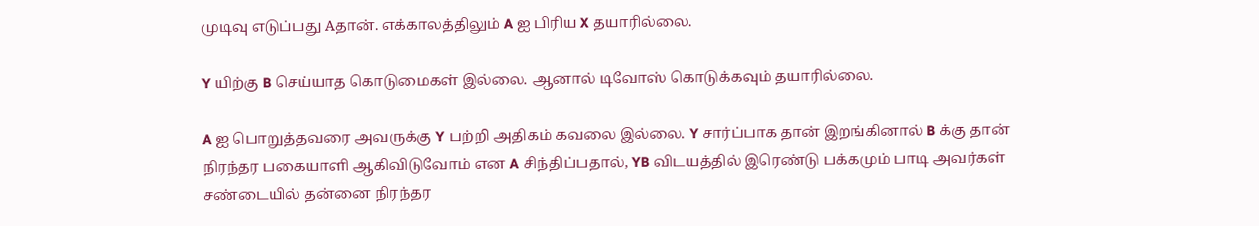முடிவு எடுப்பது Aதான். எக்காலத்திலும் A ஐ பிரிய X தயாரில்லை.

Y யிற்கு B செய்யாத கொடுமைகள் இல்லை. ஆனால் டிவோஸ் கொடுக்கவும் தயாரில்லை.

A ஐ பொறுத்தவரை அவருக்கு Y பற்றி அதிகம் கவலை இல்லை. Y சார்ப்பாக தான் இறங்கினால் B க்கு தான் நிரந்தர பகையாளி ஆகிவிடுவோம் என A சிந்திப்பதால், YB விடயத்தில் இரெண்டு பக்கமும் பாடி அவர்கள் சண்டையில் தன்னை நிரந்தர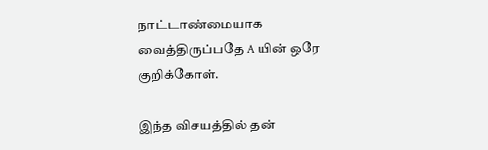நாட்டாண்மையாக வைத்திருப்பதே A யின் ஒரே குறிக்கோள்.

இந்த விசயத்தில் தன்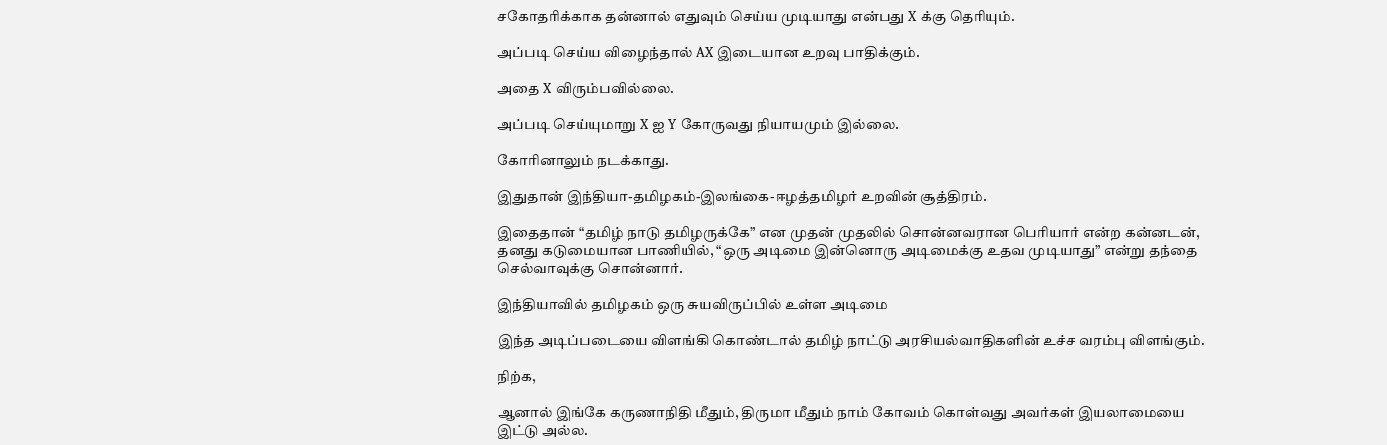சகோதரிக்காக தன்னால் எதுவும் செய்ய முடியாது என்பது X க்கு தெரியும்.

அப்படி செய்ய விழைந்தால் AX இடையான உறவு பாதிக்கும்.

அதை X விரும்பவில்லை.

அப்படி செய்யுமாறு X ஐ Y கோருவது நியாயமும் இல்லை.

கோரினாலும் நடக்காது.

இதுதான் இந்தியா-தமிழகம்-இலங்கை-ஈழத்தமிழர் உறவின் சூத்திரம்.

இதைதான் “தமிழ் நாடு தமிழருக்கே” என முதன் முதலில் சொன்னவரான பெரியார் என்ற கன்னடன், தனது கடுமையான பாணியில், “ஒரு அடிமை இன்னொரு அடிமைக்கு உதவ முடியாது” என்று தந்தை செல்வாவுக்கு சொன்னார்.

இந்தியாவில் தமிழகம் ஒரு சுயவிருப்பில் உள்ள அடிமை

இந்த அடிப்படையை விளங்கி கொண்டால் தமிழ் நாட்டு அரசியல்வாதிகளின் உச்ச வரம்பு விளங்கும்.

நிற்க,

ஆனால் இங்கே கருணாநிதி மீதும், திருமா மீதும் நாம் கோவம் கொள்வது அவர்கள் இயலாமையை இட்டு அல்ல.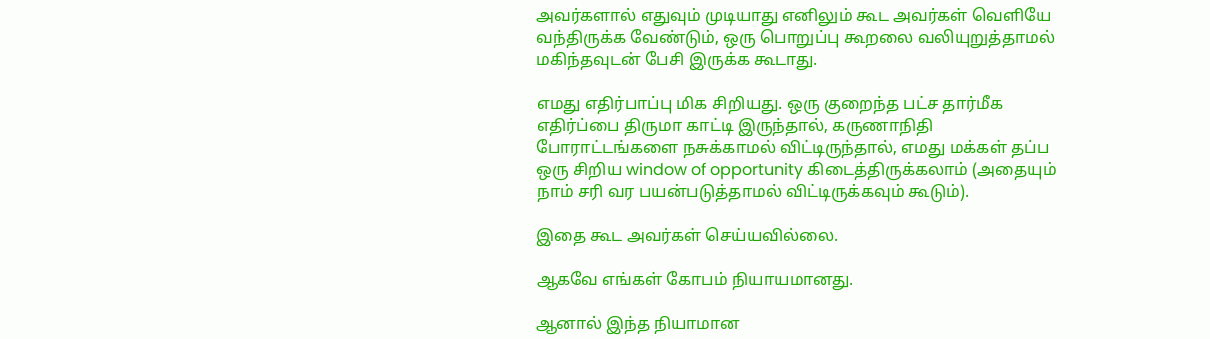அவர்களால் எதுவும் முடியாது எனிலும் கூட அவர்கள் வெளியே வந்திருக்க வேண்டும், ஒரு பொறுப்பு கூறலை வலியுறுத்தாமல் மகிந்தவுடன் பேசி இருக்க கூடாது.

எமது எதிர்பாப்பு மிக சிறியது. ஒரு குறைந்த பட்ச தார்மீக எதிர்ப்பை திருமா காட்டி இருந்தால், கருணாநிதி போராட்டங்களை நசுக்காமல் விட்டிருந்தால், எமது மக்கள் தப்ப ஒரு சிறிய window of opportunity கிடைத்திருக்கலாம் (அதையும் நாம் சரி வர பயன்படுத்தாமல் விட்டிருக்கவும் கூடும்).

இதை கூட அவர்கள் செய்யவில்லை.

ஆகவே எங்கள் கோபம் நியாயமானது.

ஆனால் இந்த நியாமான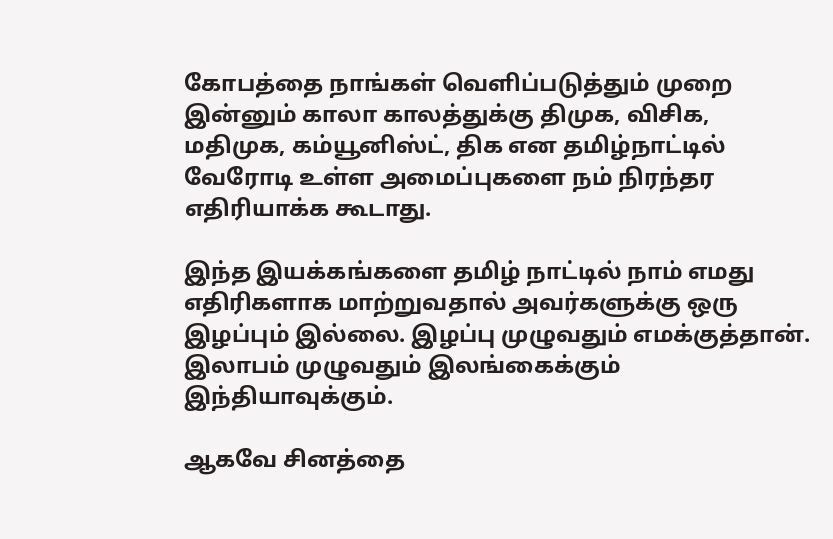கோபத்தை நாங்கள் வெளிப்படுத்தும் முறை இன்னும் காலா காலத்துக்கு திமுக, விசிக, மதிமுக, கம்யூனிஸ்ட், திக என தமிழ்நாட்டில் வேரோடி உள்ள அமைப்புகளை நம் நிரந்தர எதிரியாக்க கூடாது.

இந்த இயக்கங்களை தமிழ் நாட்டில் நாம் எமது எதிரிகளாக மாற்றுவதால் அவர்களுக்கு ஒரு இழப்பும் இல்லை. இழப்பு முழுவதும் எமக்குத்தான். இலாபம் முழுவதும் இலங்கைக்கும் இந்தியாவுக்கும்.

ஆகவே சினத்தை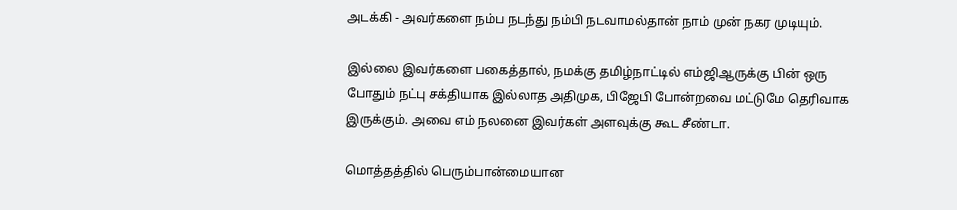அடக்கி - அவர்களை நம்ப நடந்து நம்பி நடவாமல்தான் நாம் முன் நகர முடியும்.

இல்லை இவர்களை பகைத்தால், நமக்கு தமிழ்நாட்டில் எம்ஜிஆருக்கு பின் ஒரு போதும் நட்பு சக்தியாக இல்லாத அதிமுக, பிஜேபி போன்றவை மட்டுமே தெரிவாக இருக்கும். அவை எம் நலனை இவர்கள் அளவுக்கு கூட சீண்டா.

மொத்தத்தில் பெரும்பான்மையான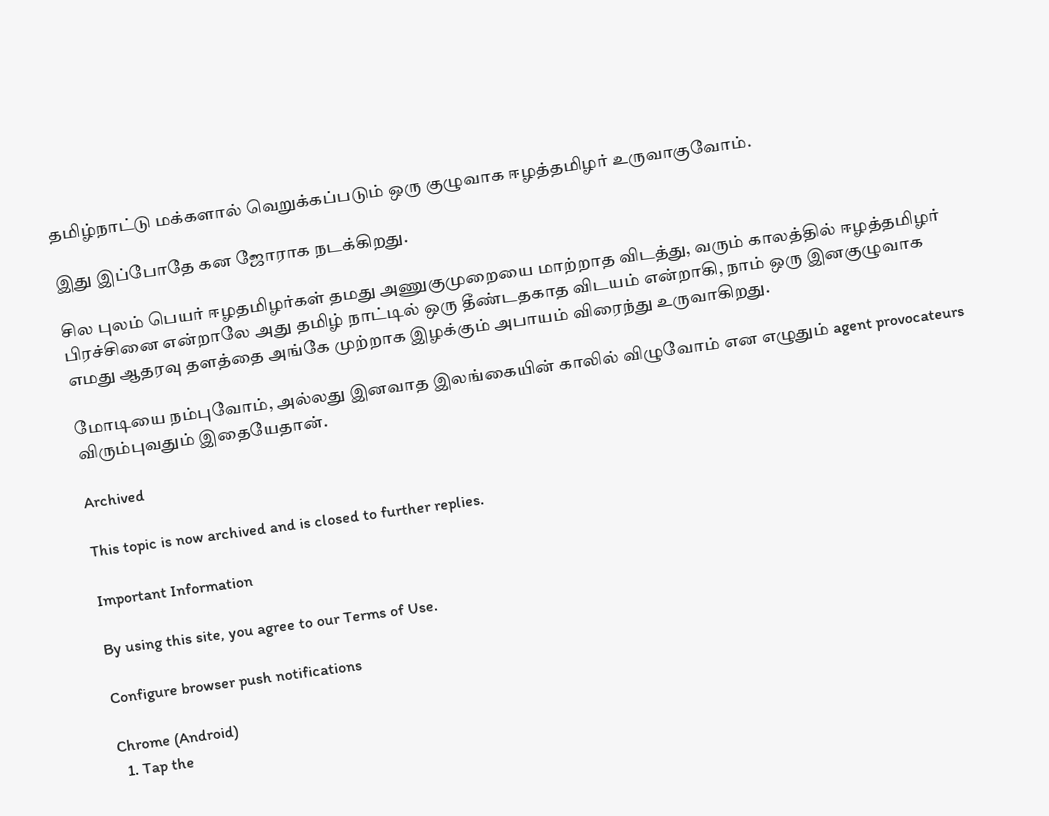தமிழ்நாட்டு மக்களால் வெறுக்கப்படும் ஒரு குழுவாக ஈழத்தமிழர் உருவாகுவோம்.

இது இப்போதே கன ஜோராக நடக்கிறது.

சில புலம் பெயர் ஈழதமிழர்கள் தமது அணுகுமுறையை மாற்றாத விடத்து, வரும் காலத்தில் ஈழத்தமிழர் பிரச்சினை என்றாலே அது தமிழ் நாட்டில் ஒரு தீண்டதகாத விடயம் என்றாகி, நாம் ஒரு இனகுழுவாக எமது ஆதரவு தளத்தை அங்கே முற்றாக இழக்கும் அபாயம் விரைந்து உருவாகிறது.

மோடியை நம்புவோம், அல்லது இனவாத இலங்கையின் காலில் விழுவோம் என எழுதும் agent provocateurs விரும்புவதும் இதையேதான்.

Archived

This topic is now archived and is closed to further replies.

Important Information

By using this site, you agree to our Terms of Use.

Configure browser push notifications

Chrome (Android)
  1. Tap the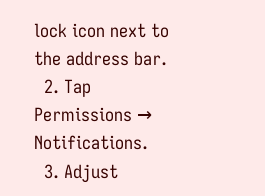lock icon next to the address bar.
  2. Tap Permissions → Notifications.
  3. Adjust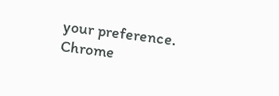your preference.
Chrome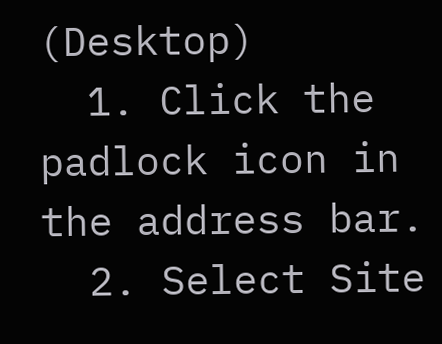(Desktop)
  1. Click the padlock icon in the address bar.
  2. Select Site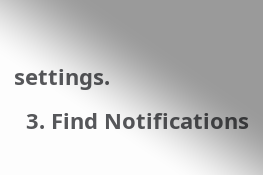settings.
  3. Find Notifications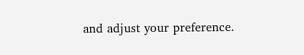and adjust your preference.